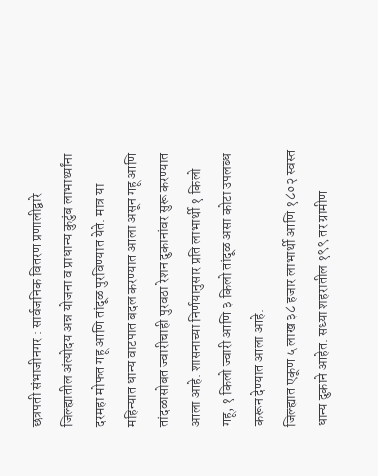छत्रपती संभाजीनगर : सार्वजनिक वितरण प्रणालीद्वारे जिल्ह्यातील अंत्योदय अन्न योजना व प्राधान्य कुटुंब लाभार्थ्यांना दरमहा मोफत गहू आणि तांदूळ पुरविण्यात येते. मात्र या महिन्यात धान्य वाटपात बदल करण्यात आला असून गहू आणि तांदळासोबत ज्वारीचाही पुरवठा रेशन दुकानांवर सुरू करण्यात आला आहे. शासनाच्या निर्णयानुसार प्रति लाभार्थी १ किलो गहू, १ किलो ज्वारी आणि ३ किलो तांदूळ असा कोटा उपलब्ध करून देण्यात आला आहे.
जिल्ह्यात एकूण ५ लाख ३८ हजार लाभार्थी आणि १८०२ स्वस्त धान्य दुकाने आहेत. सध्या शहरातील १९९ तर ग्रामीण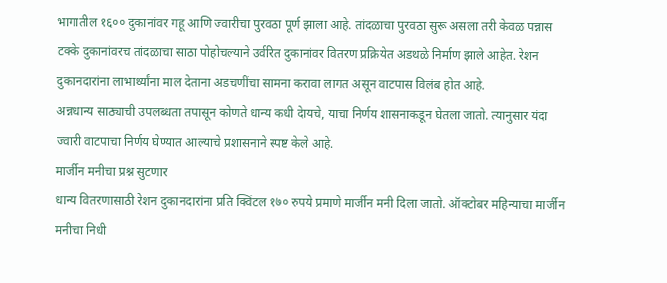भागातील १६०० दुकानांवर गहू आणि ज्वारीचा पुरवठा पूर्ण झाला आहे. तांदळाचा पुरवठा सुरू असला तरी केवळ पन्नास टक्के दुकानांवरच तांदळाचा साठा पोहोचल्याने उर्वरित दुकानांवर वितरण प्रक्रियेत अडथळे निर्माण झाले आहेत. रेशन दुकानदारांना लाभार्थ्यांना माल देताना अडचणींचा सामना करावा लागत असून वाटपास विलंब होत आहे.
अन्नधान्य साठ्याची उपलब्धता तपासून कोणते धान्य कधी देायचे, याचा निर्णय शासनाकडून घेतला जातो. त्यानुसार यंदा ज्वारी वाटपाचा निर्णय घेण्यात आल्याचे प्रशासनाने स्पष्ट केले आहे.
मार्जीन मनीचा प्रश्न सुटणार
धान्य वितरणासाठी रेशन दुकानदारांना प्रति क्विंटल १७० रुपये प्रमाणे मार्जीन मनी दिला जातो. ऑक्टोबर महिन्याचा मार्जीन मनीचा निधी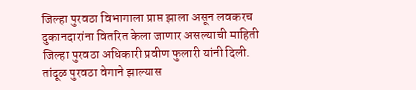जिल्हा पुरवठा विभागाला प्राप्त झाला असून लवकरच दुकानदारांना वितरित केला जाणार असल्याची माहिती जिल्हा पुरवठा अधिकारी प्रवीण फुलारी यांनी दिली.
तांदूळ पुरवठा वेगाने झाल्यास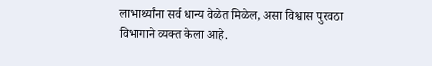लाभार्थ्यांना सर्व धान्य वेळेत मिळेल, असा विश्वास पुरवठा विभागाने व्यक्त केला आहे.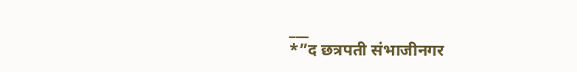___
*”द छत्रपती संभाजीनगर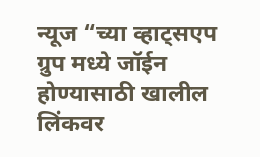न्यूज “च्या व्हाट्सएप ग्रुप मध्ये जॉईन होण्यासाठी खालील लिंकवर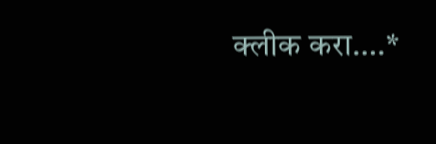क्लीक करा….*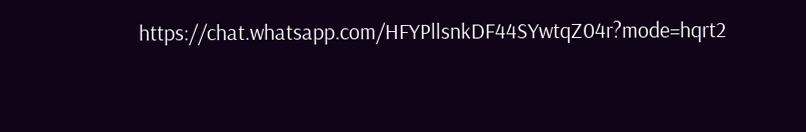https://chat.whatsapp.com/HFYPllsnkDF44SYwtqZ04r?mode=hqrt2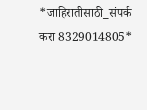*जाहिरातीसाठी_संपर्क करा 8329014805*